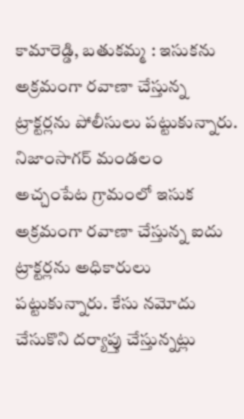కామారెడ్డి, బతుకమ్మ : ఇసుకను అక్రమంగా రవాణా చేస్తున్న ట్రాక్టర్లను పోలీసులు పట్టుకున్నారు. నిజాంసాగర్ మండలం అచ్చంపేట గ్రామంలో ఇసుక అక్రమంగా రవాణా చేస్తున్న ఐదు ట్రాక్టర్లను అధికారులు పట్టుకున్నారు. కేసు నమోదు చేసుకొని దర్యాప్తు చేస్తున్నట్లు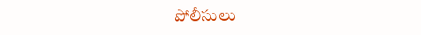పోలీసులు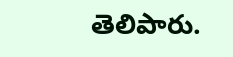తెలిపారు.